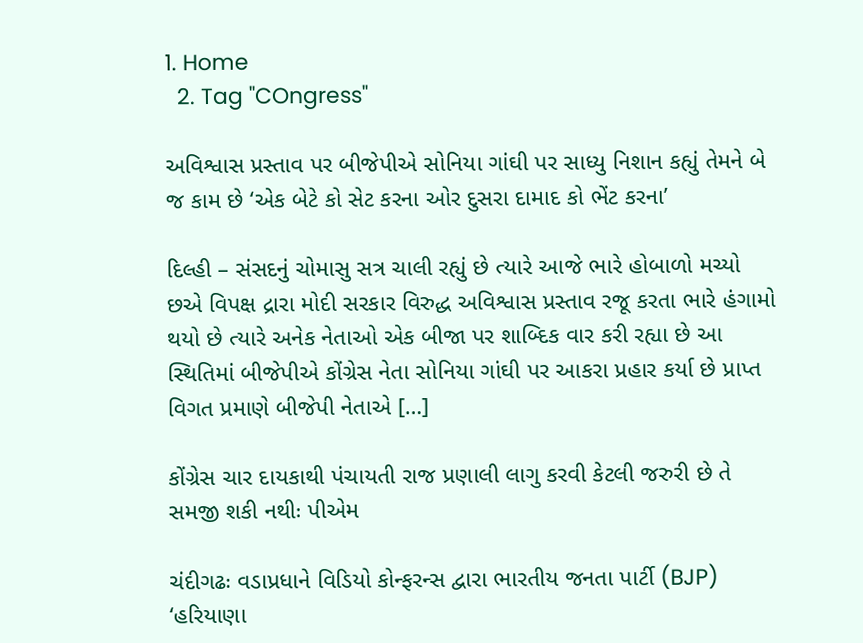1. Home
  2. Tag "COngress"

અવિશ્વાસ પ્રસ્તાવ પર બીજેપીએ સોનિયા ગાંઘી પર સાધ્યુ નિશાન કહ્યું તેમને બે જ કામ છે ‘એક બેટે કો સેટ કરના ઓર દુસરા દામાદ કો ભેંટ કરના’

દિલ્હી – સંસદનું ચોમાસુ સત્ર ચાલી રહ્યું છે ત્યારે આજે ભારે હોબાળો મચ્યો છએ વિપક્ષ દ્રારા મોદી સરકાર વિરુદ્ધ અવિશ્વાસ પ્રસ્તાવ રજૂ કરતા ભારે હંગામો થયો છે ત્યારે અનેક નેતાઓ એક બીજા પર શાબ્દિક વાર કરી રહ્યા છે આ સ્થિતિમાં બીજેપીએ કોંગ્રેસ નેતા સોનિયા ગાંઘી પર આકરા પ્રહાર કર્યા છે પ્રાપ્ત વિગત પ્રમાણે બીજેપી નેતાએ […]

કોંગ્રેસ ચાર દાયકાથી પંચાયતી રાજ પ્રણાલી લાગુ કરવી કેટલી જરુરી છે તે સમજી શકી નથીઃ પીએમ

ચંદીગઢઃ વડાપ્રધાને વિડિયો કોન્ફરન્સ દ્વારા ભારતીય જનતા પાર્ટી (BJP) ‘હરિયાણા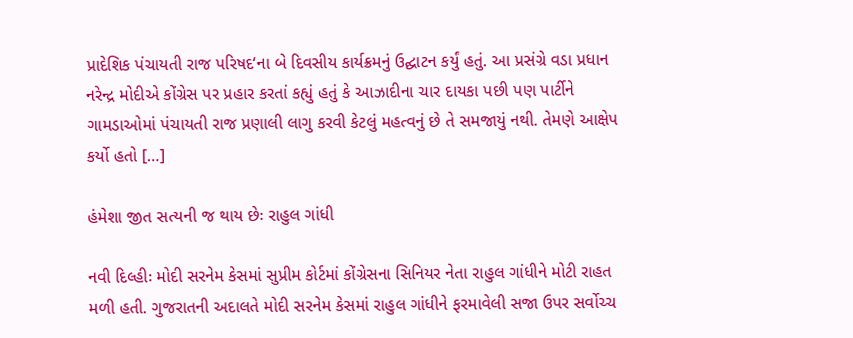પ્રાદેશિક પંચાયતી રાજ પરિષદ‘ના બે દિવસીય કાર્યક્રમનું ઉદ્ઘાટન કર્યું હતું. આ પ્રસંગ્રે વડા પ્રધાન નરેન્દ્ર મોદીએ કોંગ્રેસ પર પ્રહાર કરતાં કહ્યું હતું કે આઝાદીના ચાર દાયકા પછી પણ પાર્ટીને ગામડાઓમાં પંચાયતી રાજ પ્રણાલી લાગુ કરવી કેટલું મહત્વનું છે તે સમજાયું નથી. તેમણે આક્ષેપ કર્યો હતો […]

હંમેશા જીત સત્યની જ થાય છેઃ રાહુલ ગાંધી

નવી દિલ્હીઃ મોદી સરનેમ કેસમાં સુપ્રીમ કોર્ટમાં કોંગ્રેસના સિનિયર નેતા રાહુલ ગાંધીને મોટી રાહત મળી હતી. ગુજરાતની અદાલતે મોદી સરનેમ કેસમાં રાહુલ ગાંધીને ફરમાવેલી સજા ઉપર સર્વોચ્ચ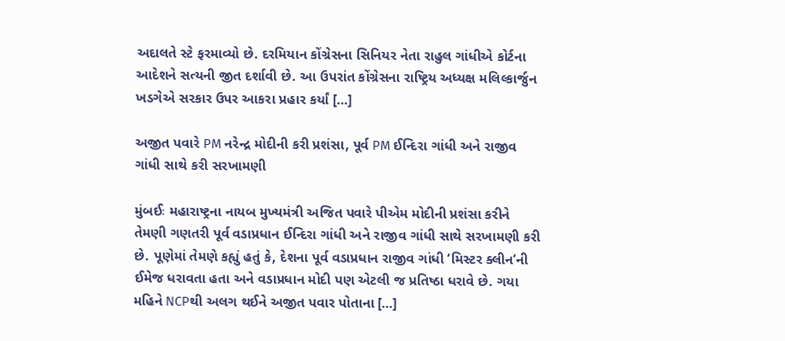અદાલતે સ્ટે ફરમાવ્યો છે. દરમિયાન કોંગ્રેસના સિનિયર નેતા રાહુલ ગાંધીએ કોર્ટના આદેશને સત્યની જીત દર્શાવી છે. આ ઉપરાંત કોંગ્રેસના રાષ્ટ્રિય અધ્યક્ષ મલિલ્કાર્જુન ખડગેએ સરકાર ઉપર આકરા પ્રહાર કર્યાં […]

અજીત પવારે PM નરેન્દ્ર મોદીની કરી પ્રશંસા, પૂર્વ PM ઈન્દિરા ગાંધી અને રાજીવ ગાંધી સાથે કરી સરખામણી

મુંબઈઃ મહારાષ્ટ્રના નાયબ મુખ્યમંત્રી અજિત પવારે પીએમ મોદીની પ્રશંસા કરીને તેમણી ગણતરી પૂર્વ વડાપ્રધાન ઈન્દિરા ગાંધી અને રાજીવ ગાંધી સાથે સરખામણી કરી છે. પૂણેમાં તેમણે કહ્યું હતું કે, દેશના પૂર્વ વડાપ્રધાન રાજીવ ગાંધી ‘મિસ્ટર ક્લીન’ની ઈમેજ ધરાવતા હતા અને વડાપ્રધાન મોદી પણ એટલી જ પ્રતિષ્ઠા ધરાવે છે. ગયા મહિને NCPથી અલગ થઈને અજીત પવાર પોતાના […]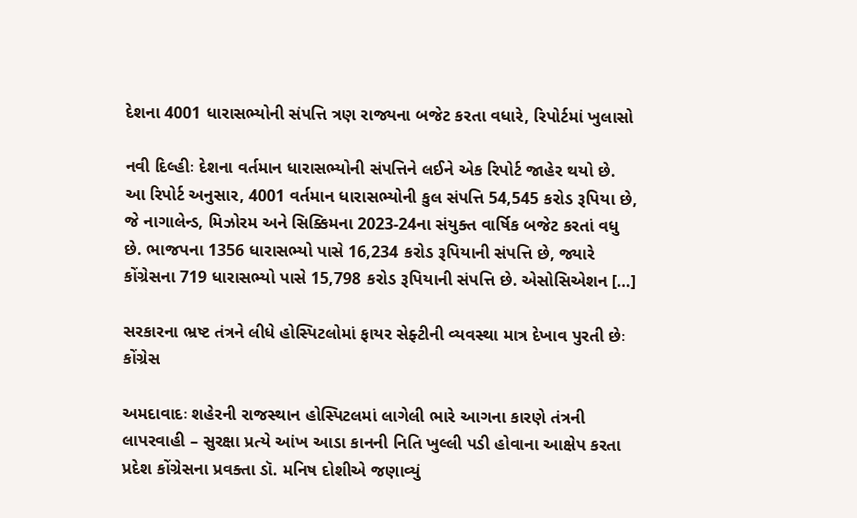દેશના 4001 ધારાસભ્યોની સંપત્તિ ત્રણ રાજ્યના બજેટ કરતા વધારે, રિપોર્ટમાં ખુલાસો

નવી દિલ્હીઃ દેશના વર્તમાન ધારાસભ્યોની સંપત્તિને લઈને એક રિપોર્ટ જાહેર થયો છે. આ રિપોર્ટ અનુસાર, 4001 વર્તમાન ધારાસભ્યોની કુલ સંપત્તિ 54,545 કરોડ રૂપિયા છે, જે નાગાલેન્ડ, મિઝોરમ અને સિક્કિમના 2023-24ના સંયુક્ત વાર્ષિક બજેટ કરતાં વધુ છે. ભાજપના 1356 ધારાસભ્યો પાસે 16,234 કરોડ રૂપિયાની સંપત્તિ છે, જ્યારે કોંગ્રેસના 719 ધારાસભ્યો પાસે 15,798 કરોડ રૂપિયાની સંપત્તિ છે. એસોસિએશન […]

સરકારના ભ્રષ્ટ તંત્રને લીધે હોસ્પિટલોમાં ફાયર સેફ્ટીની વ્યવસ્થા માત્ર દેખાવ પુરતી છેઃ કોંગ્રેસ

અમદાવાદઃ શહેરની રાજસ્થાન હોસ્પિટલમાં લાગેલી ભારે આગના કારણે તંત્રની લાપરવાહી – સુરક્ષા પ્રત્યે આંખ આડા કાનની નિતિ ખુલ્લી પડી હોવાના આક્ષેપ કરતા પ્રદેશ કોંગ્રેસના પ્રવક્તા ડૉ. મનિષ દોશીએ જણાવ્યું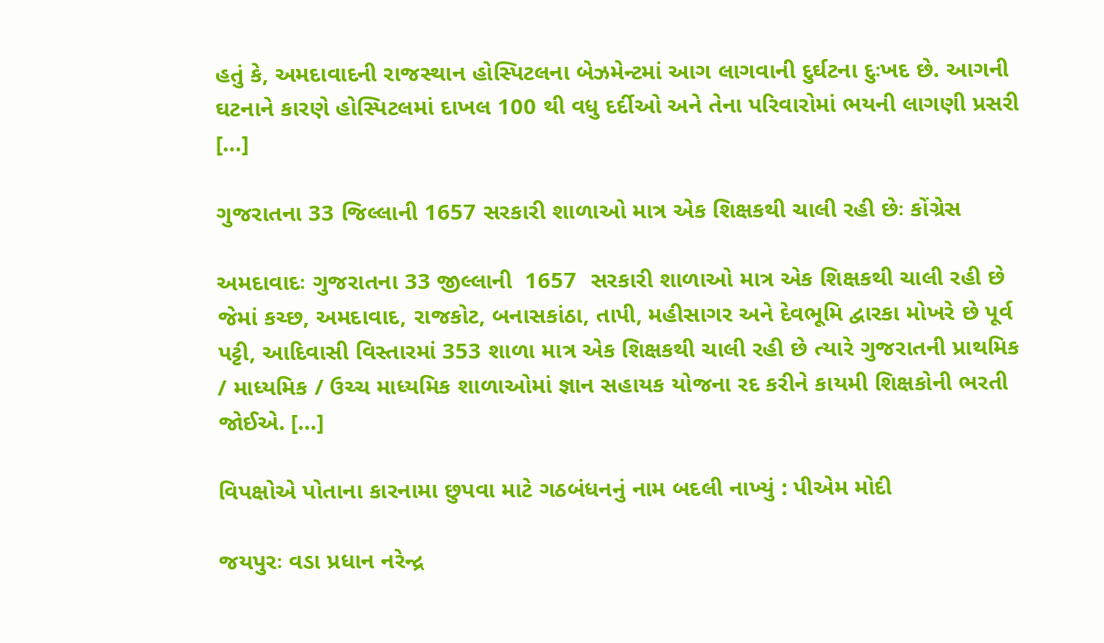હતું કે, અમદાવાદની રાજસ્થાન હોસ્પિટલના બેઝમેન્ટમાં આગ લાગવાની દુર્ઘટના દુઃખદ છે. આગની ઘટનાને કારણે હોસ્પિટલમાં દાખલ 100 થી વધુ દર્દીઓ અને તેના પરિવારોમાં ભયની લાગણી પ્રસરી […]

ગુજરાતના 33 જિલ્લાની 1657 સરકારી શાળાઓ માત્ર એક શિક્ષકથી ચાલી રહી છેઃ કોંગ્રેસ

અમદાવાદઃ ગુજરાતના 33 જીલ્લાની  1657  સરકારી શાળાઓ માત્ર એક શિક્ષકથી ચાલી રહી છે જેમાં કચ્છ, અમદાવાદ, રાજકોટ, બનાસકાંઠા, તાપી, મહીસાગર અને દેવભૂમિ દ્વારકા મોખરે છે પૂર્વ પટ્ટી, આદિવાસી વિસ્તારમાં 353 શાળા માત્ર એક શિક્ષકથી ચાલી રહી છે ત્યારે ગુજરાતની પ્રાથમિક / માધ્યમિક / ઉચ્ચ માધ્યમિક શાળાઓમાં જ્ઞાન સહાયક યોજના રદ કરીને કાયમી શિક્ષકોની ભરતી જોઈએ. […]

વિપક્ષોએ પોતાના કારનામા છુપવા માટે ગઠબંધનનું નામ બદલી નાખ્યું : પીએમ મોદી

જયપુરઃ વડા પ્રધાન નરેન્દ્ર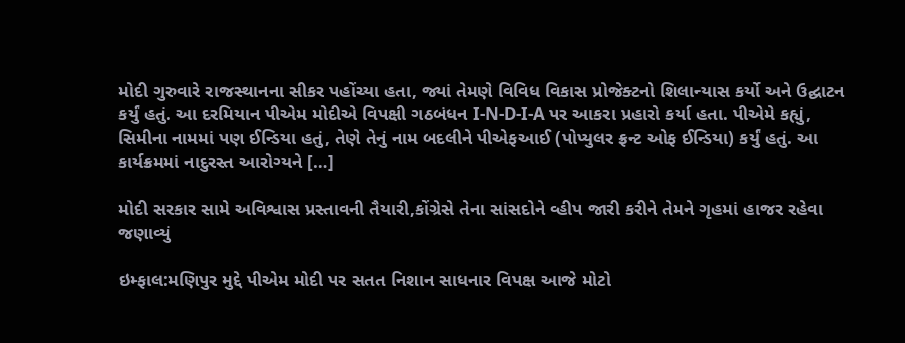મોદી ગુરુવારે રાજસ્થાનના સીકર પહોંચ્યા હતા, જ્યાં તેમણે વિવિધ વિકાસ પ્રોજેક્ટનો શિલાન્યાસ કર્યો અને ઉદ્ઘાટન કર્યું હતું. આ દરમિયાન પીએમ મોદીએ વિપક્ષી ગઠબંધન I-N-D-I-A પર આકરા પ્રહારો કર્યા હતા. પીએમે કહ્યું, સિમીના નામમાં પણ ઈન્ડિયા હતું, તેણે તેનું નામ બદલીને પીએફઆઈ (પોપ્યુલર ફ્રન્ટ ઓફ ઈન્ડિયા) કર્યું હતું. આ કાર્યક્રમમાં નાદુરસ્ત આરોગ્યને […]

મોદી સરકાર સામે અવિશ્વાસ પ્રસ્તાવની તૈયારી,કોંગ્રેસે તેના સાંસદોને વ્હીપ જારી કરીને તેમને ગૃહમાં હાજર રહેવા જણાવ્યું

ઇમ્ફાલ:મણિપુર મુદ્દે પીએમ મોદી પર સતત નિશાન સાધનાર વિપક્ષ આજે મોટો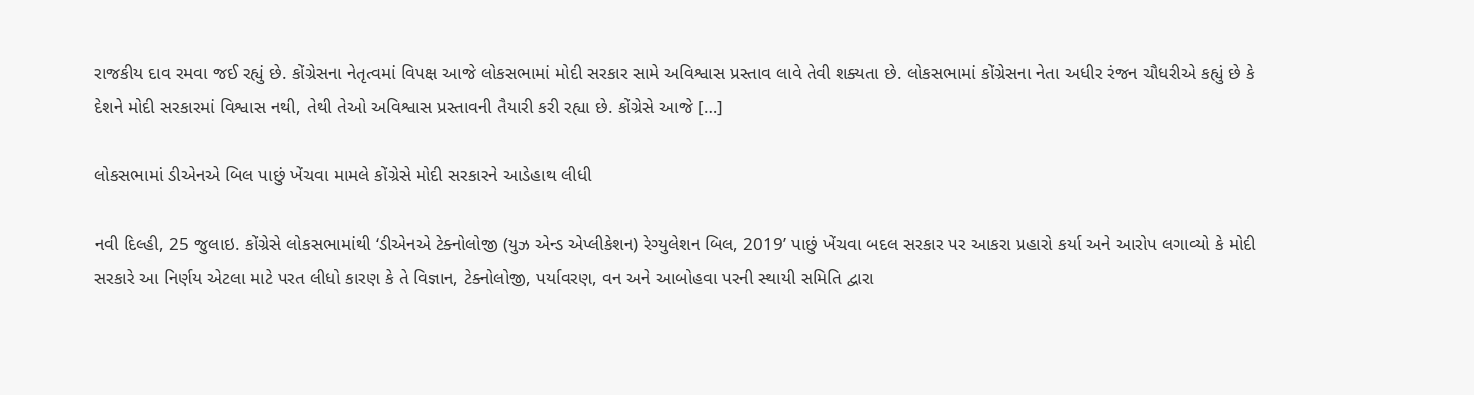રાજકીય દાવ રમવા જઈ રહ્યું છે. કોંગ્રેસના નેતૃત્વમાં વિપક્ષ આજે લોકસભામાં મોદી સરકાર સામે અવિશ્વાસ પ્રસ્તાવ લાવે તેવી શક્યતા છે. લોકસભામાં કોંગ્રેસના નેતા અધીર રંજન ચૌધરીએ કહ્યું છે કે દેશને મોદી સરકારમાં વિશ્વાસ નથી, તેથી તેઓ અવિશ્વાસ પ્રસ્તાવની તૈયારી કરી રહ્યા છે. કોંગ્રેસે આજે […]

લોકસભામાં ડીએનએ બિલ પાછું ખેંચવા મામલે કોંગ્રેસે મોદી સરકારને આડેહાથ લીધી

નવી દિલ્હી, 25 જુલાઇ. કોંગ્રેસે લોકસભામાંથી ‘ડીએનએ ટેક્નોલોજી (યુઝ એન્ડ એપ્લીકેશન) રેગ્યુલેશન બિલ, 2019’ પાછું ખેંચવા બદલ સરકાર પર આકરા પ્રહારો કર્યા અને આરોપ લગાવ્યો કે મોદી સરકારે આ નિર્ણય એટલા માટે પરત લીધો કારણ કે તે વિજ્ઞાન, ટેક્નોલોજી, પર્યાવરણ, વન અને આબોહવા પરની સ્થાયી સમિતિ દ્વારા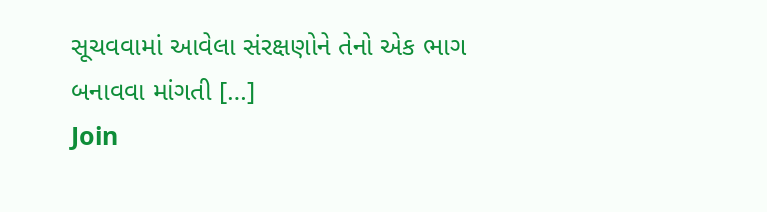સૂચવવામાં આવેલા સંરક્ષણોને તેનો એક ભાગ બનાવવા માંગતી […]
Join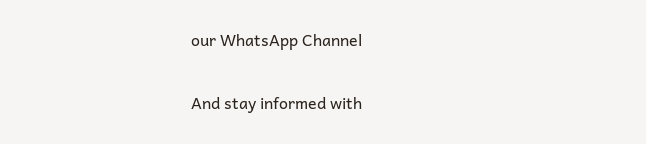our WhatsApp Channel

And stay informed with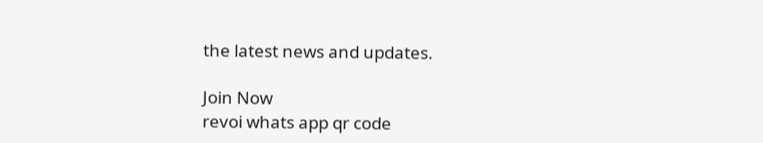the latest news and updates.

Join Now
revoi whats app qr code